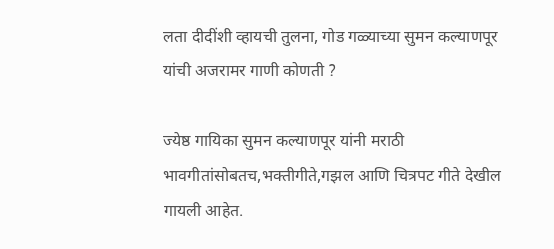लता दीदींशी व्हायची तुलना, गोड गळ्याच्या सुमन कल्याणपूर यांची अजरामर गाणी कोणती ?

ज्येष्ठ गायिका सुमन कल्याणपूर यांनी मराठी भावगीतांसोबतच,भक्तीगीते,गझल आणि चित्रपट गीते देखील गायली आहेत.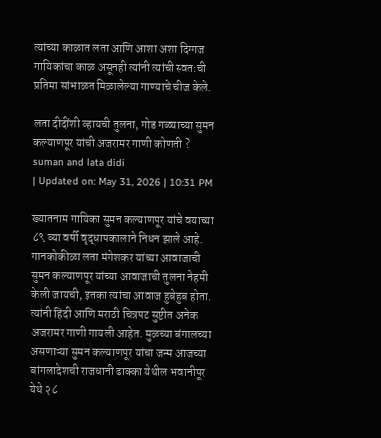त्यांच्या काळात लता आणि आशा अशा दिग्गज गायिकांचा काळ असूनही त्यांनी त्यांची स्वत:ची प्रतिमा सांभाळत मिळालेल्या गाण्याचे चीज केले.

लता दीदींशी व्हायची तुलना, गोड गळ्याच्या सुमन कल्याणपूर यांची अजरामर गाणी कोणती ?
suman and lata didi
| Updated on: May 31, 2026 | 10:31 PM

ख्यातनाम गायिका सुमन कल्याणपूर यांचे वयाच्या ८९ व्या वर्षी वृद्धापकालाने निधन झाले आहे. गानकोकीळा लता मंगेशकर यांच्या आवाजाची सुमन कल्याणपूर यांच्या आवाजाची तुलना नेहमी केली जायची, इतका त्यांचा आवाज हुबेहुब होता. त्यांनी हिंदी आणि मराठी चित्रपट सुष्टीत अनेक अजरामर गाणी गायली आहेत. मुळच्या बंगालच्या असणाऱ्या सुमन कल्याणपूर यांचा जन्म आजच्या बांगलादेशची राजधानी ढाक्का येथील भवानीपूर येथे २८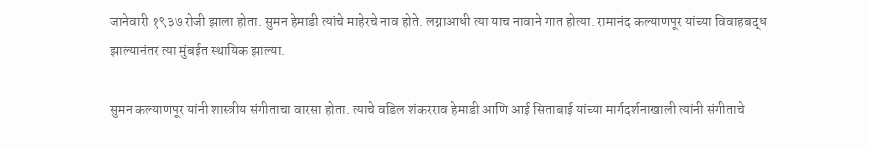जानेवारी १९३७ रोजी झाला होता. सुमन हेमाडी त्यांचे माहेरचे नाव होते. लग्नाआधी त्या याच नावाने गात होत्या. रामानंद कल्याणपूर यांच्या विवाहबद्ध झाल्यानंतर त्या मुंबईत स्थायिक झाल्या.

सुमन कल्याणपूर यांनी शास्त्रीय संगीताचा वारसा होता. त्याचे वडिल शंकरराव हेमाडी आणि आई सिताबाई यांच्या मार्गदर्शनाखाली त्यांनी संगीताचे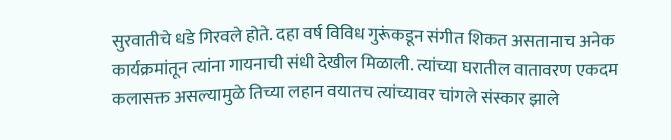सुरवातीचे धडे गिरवले होते. दहा वर्ष विविध गुरूंकडून संगीत शिकत असतानाच अनेक कार्यक्रमांतून त्यांना गायनाची संधी देखील मिळाली. त्यांच्या घरातील वातावरण एकदम कलासक्त असल्यामुळे तिच्या लहान वयातच त्यांच्यावर चांगले संस्कार झाले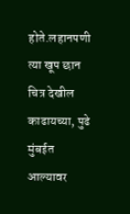होते.लहानपणी त्या खूप छान चित्र देखील काढायच्या, पुढे मुंबईत आल्यावर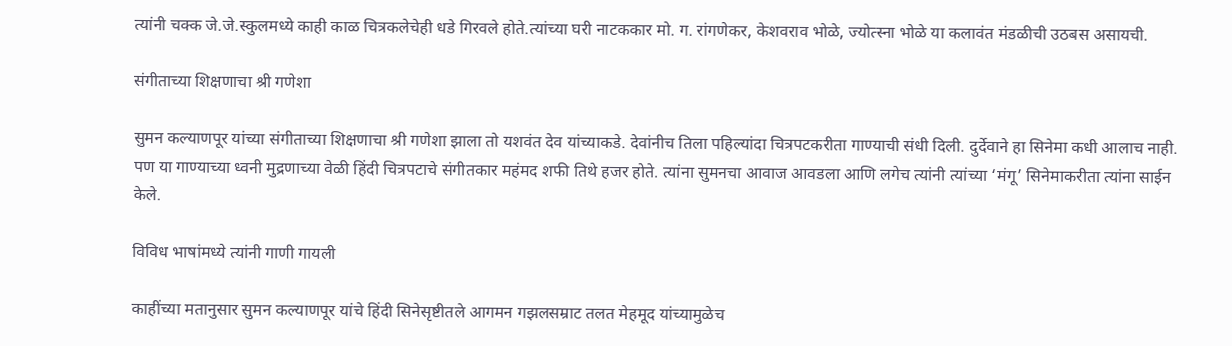त्यांनी चक्क जे.जे.स्कुलमध्ये काही काळ चित्रकलेचेही धडे गिरवले होते.त्यांच्या घरी नाटककार मो. ग. रांगणेकर, केशवराव भोळे, ज्योत्स्ना भोळे या कलावंत मंडळीची उठबस असायची.

संगीताच्या शिक्षणाचा श्री गणेशा

सुमन कल्याणपूर यांच्या संगीताच्या शिक्षणाचा श्री गणेशा झाला तो यशवंत देव यांच्याकडे. देवांनीच तिला पहिल्यांदा चित्रपटकरीता गाण्याची संधी दिली. दुर्देवाने हा सिनेमा कधी आलाच नाही. पण या गाण्याच्या ध्वनी मुद्रणाच्या वेळी हिंदी चित्रपटाचे संगीतकार महंमद शफी तिथे हजर होते. त्यांना सुमनचा आवाज आवडला आणि लगेच त्यांनी त्यांच्या ‘मंगू’ सिनेमाकरीता त्यांना साईन केले.

विविध भाषांमध्ये त्यांनी गाणी गायली

काहींच्या मतानुसार सुमन कल्याणपूर यांचे हिंदी सिनेसृष्टीतले आगमन गझलसम्राट तलत मेहमूद यांच्यामुळेच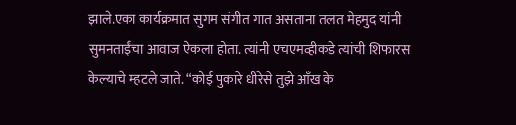झाले.एका कार्यक्रमात सुगम संगीत गात असताना तलत मेहमुद यांनी सुमनताईंचा आवाज ऐकला होता. त्यांनी एचएमव्हीकडे त्यांची शिफारस केल्याचे म्हटले जाते. “कोई पुकारे धीरेसे तुझे आँख के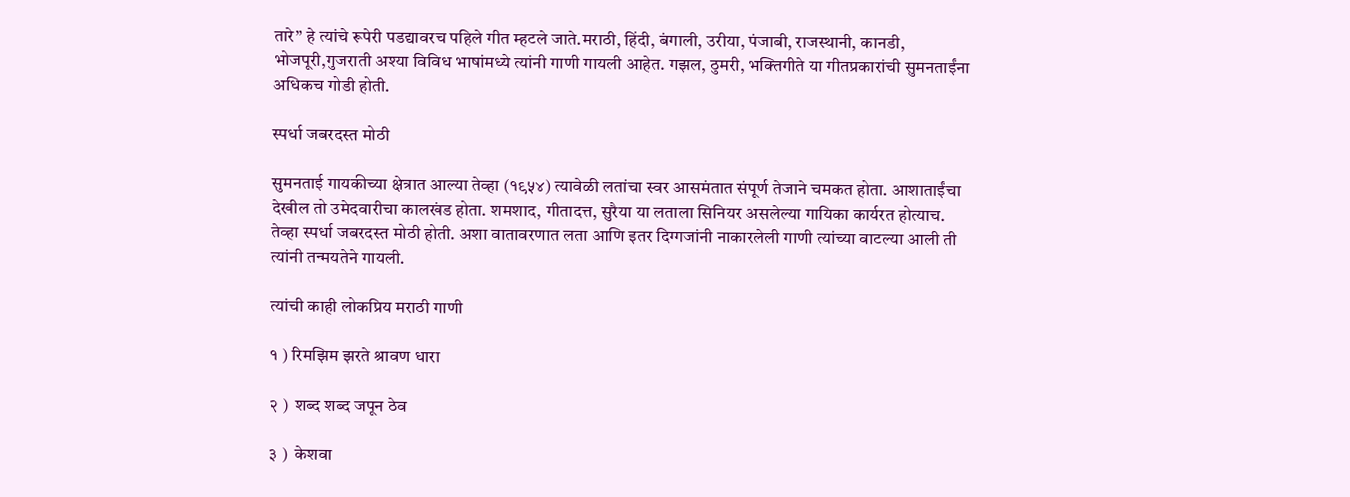तारे” हे त्यांचे रूपेरी पडद्यावरच पहिले गीत म्हटले जाते.मराठी, हिंदी, बंगाली, उरीया, पंजाबी, राजस्थानी, कानडी, भोजपूरी,गुजराती अश्या विविध भाषांमध्ये त्यांनी गाणी गायली आहेत. गझल, ठुमरी, भक्तिगीते या गीतप्रकारांची सुमनताईंना अधिकच गोडी होती.

स्पर्धा जबरदस्त मोठी

सुमनताई गायकीच्या क्षेत्रात आल्या तेव्हा (१९५४) त्यावेळी लतांचा स्वर आसमंतात संपूर्ण तेजाने चमकत होता. आशाताईंचा देखील तो उमेदवारीचा कालखंड होता. शमशाद, गीतादत्त, सुरैया या लताला सिनियर असलेल्या गायिका कार्यरत होत्याच. तेव्हा स्पर्धा जबरदस्त मोठी होती. अशा वातावरणात लता आणि इतर दिग्गजांनी नाकारलेली गाणी त्यांच्या वाटल्या आली ती त्यांनी तन्मयतेने गायली.

त्यांची काही लोकप्रिय मराठी गाणी

१ ) रिमझिम झरते श्रावण धारा

२ )  शब्द शब्द जपून ठेव

३ )  केशवा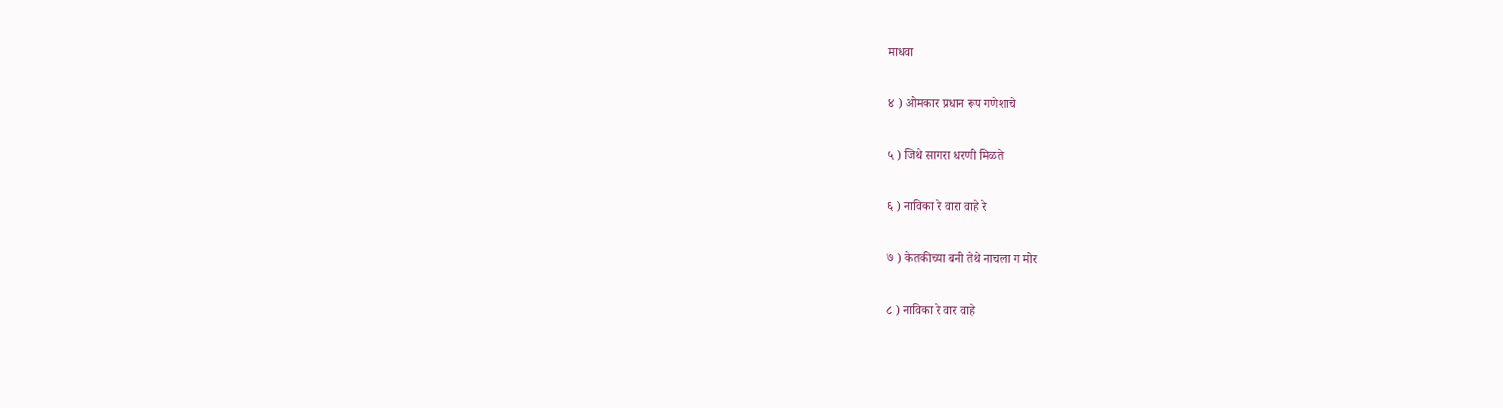माधवा

४ ) ओमकार प्रधान रूप गणेशाचे

५ ) जिथे सागरा धरणी मिळते

६ ) नाविका रे वारा वाहे रे

७ ) केतकीच्या बनी तेथे नाचला ग मोर

८ ) नाविका रे वार वाहे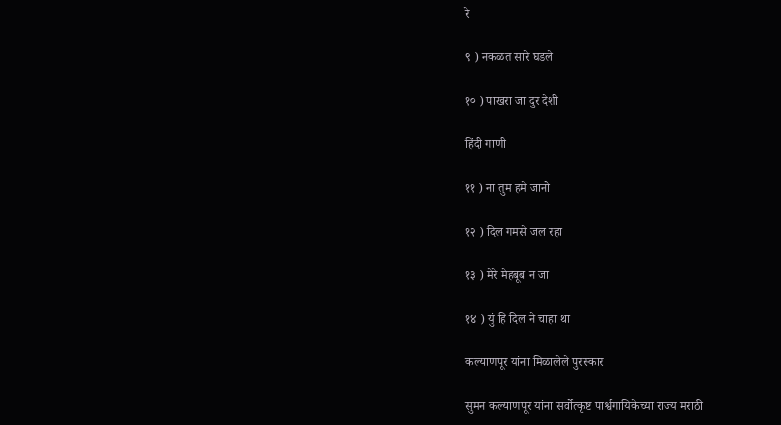रे

९ ) नकळत सारे घडले

१० ) पाखरा जा दुर देशी

हिंदी गाणी

११ ) ना तुम हमे जानो

१२ ) दिल गमसे जल रहा

१३ ) मेरे मेहबूब न जा

१४ ) युं हि दिल ने चाहा था

कल्याणपूर यांना मिळालेले पुरस्कार

सुमन कल्याणपूर यांना सर्वोत्कृष्ट पार्श्वगायिकेच्या राज्य मराठी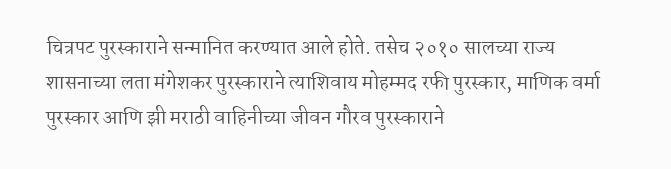चित्रपट पुरस्काराने सन्मानित करण्यात आले होते. तसेच २०१० सालच्या राज्य शासनाच्या लता मंगेशकर पुरस्काराने त्याशिवाय मोहम्मद रफी पुरस्कार, माणिक वर्मा पुरस्कार आणि झी मराठी वाहिनीच्या जीवन गौरव पुरस्काराने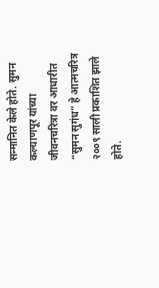सन्मानित केले होते. सुमन कल्याणपूर यांच्या जीवनचरित्रा वर आधारीत “सुमन सुगंध” हे आत्मचरित्र २००९ साली प्रकाशित झाले होते.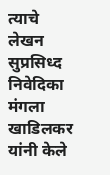त्याचे लेखन सुप्रसिध्द निवेदिका मंगला खाडिलकर यांनी केले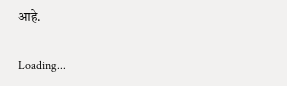आहे.

Loading...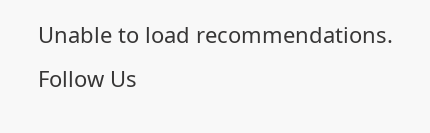Unable to load recommendations.
Follow Us